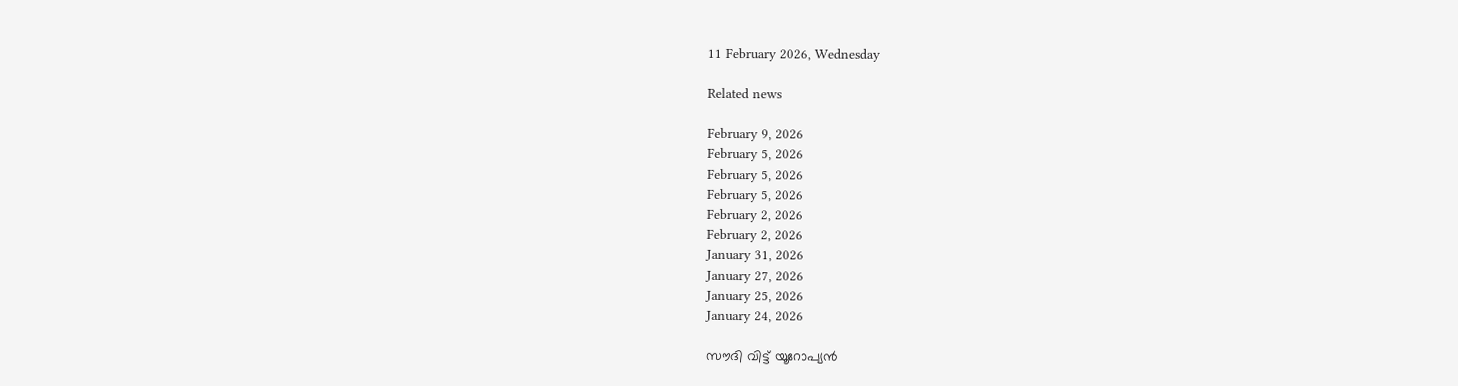11 February 2026, Wednesday

Related news

February 9, 2026
February 5, 2026
February 5, 2026
February 5, 2026
February 2, 2026
February 2, 2026
January 31, 2026
January 27, 2026
January 25, 2026
January 24, 2026

സൗദി വിട്ട് യൂറോപ്യന്‍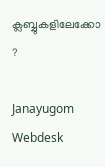ക്ലബ്ബുകളിലേക്കോ ?

Janayugom Webdesk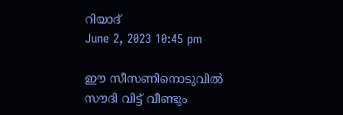റിയാദ്
June 2, 2023 10:45 pm

ഈ സീസണിനൊടുവില്‍ സൗദി വിട്ട് വീണ്ടും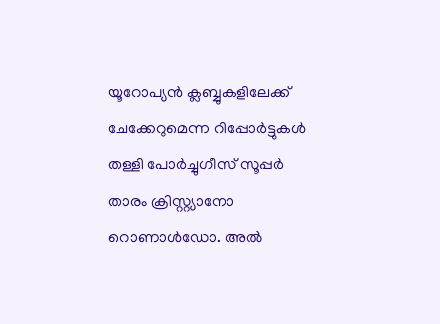യൂറോപ്യന്‍ ക്ലബ്ബുകളിലേക്ക് ചേക്കേറുമെന്ന റിപ്പോര്‍ട്ടുകള്‍ തള്ളി പോര്‍ച്ചുഗീസ് സൂപ്പര്‍ താരം ക്രിസ്റ്റ്യാനോ റൊണാള്‍ഡോ. അല്‍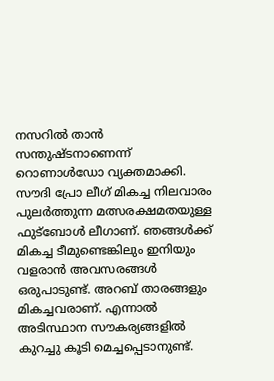നസറില്‍ താന്‍ സന്തുഷ്ടനാണെന്ന് റൊണാള്‍ഡോ വ്യക്തമാക്കി. സൗദി പ്രോ ലീഗ് മികച്ച നിലവാരം പുലര്‍ത്തുന്ന മത്സരക്ഷമതയുള്ള ഫുട്ബോള്‍ ലീഗാണ്. ഞങ്ങള്‍ക്ക് മികച്ച ടീമുണ്ടെങ്കിലും ഇനിയും വളരാന്‍ അവസരങ്ങള്‍ ഒരുപാടുണ്ട്. അറബ് താരങ്ങളും മികച്ചവരാണ്. എന്നാല്‍ അടിസ്ഥാന സൗകര്യങ്ങളില്‍ കുറച്ചു കൂടി മെച്ചപ്പെടാനുണ്ട്.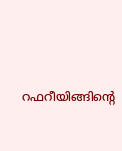റഫറീയിങ്ങിന്റെ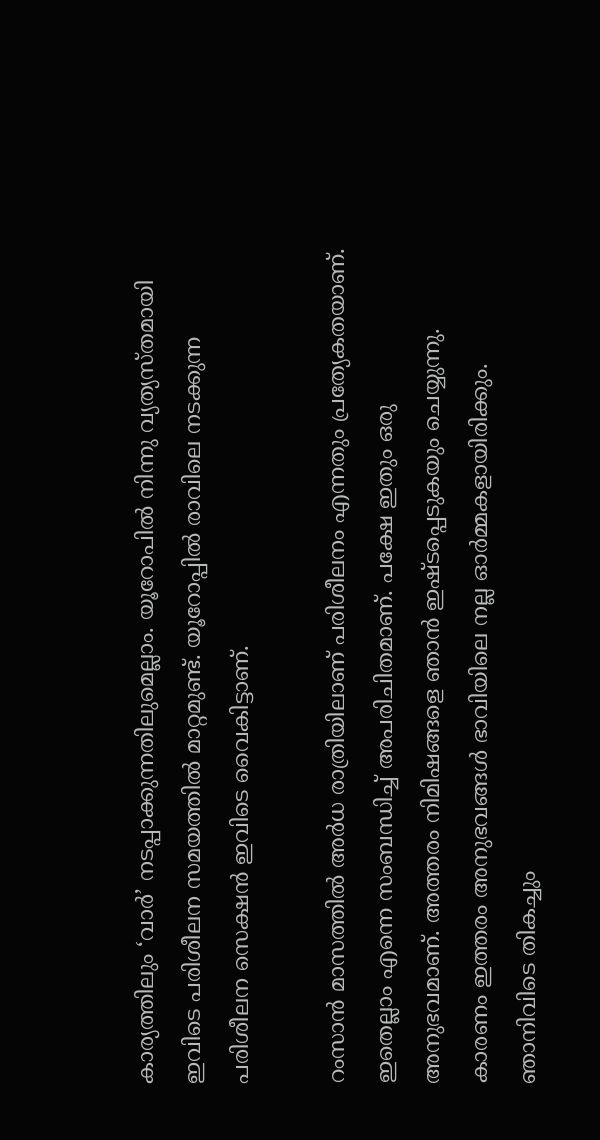കാര്യത്തിലും ‘വാര്‍’ നടപ്പാക്കുന്നതിലുമെല്ലാം. യൂറോപില്‍ നിന്നു വ്യത്യസ്തമായി ഇവിടെ പരിശീലന സമയത്തില്‍ മാറ്റമുണ്ട്. യൂറോപ്പില്‍ രാവിലെ നടക്കുന്ന പരിശീലന സെക്ഷന്‍ ഇവിടെ വൈകിട്ടാണ്.

റംസാന്‍ മാസത്തില്‍ അര്‍ധ രാത്രിയിലാണ് പരിശീലനം എന്നതും പ്രത്യേകതയാണ്. ഇതെല്ലാം എന്നെ സംബന്ധിച്ച്‌ അപരിചിതമാണ്. പക്ഷേ ഇതും ഒരു അനുഭവമാണ്. അത്തരം നിമിഷങ്ങളെ ഞാന്‍ ഇഷ്ടപ്പെടുകയും ചെയ്യുന്നു. കാരണം ഇത്തരം അനുഭവങ്ങള്‍ ഭാവിയിലെ നല്ല ഓര്‍മ്മകളായിരിക്കും. ഞാനിവിടെ തികച്ചും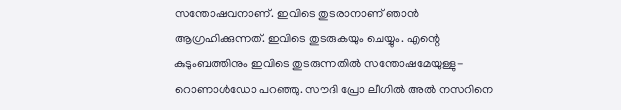സന്തോഷവനാണ്. ഇവിടെ തുടരാനാണ് ഞാന്‍ ആഗ്രഹിക്കുന്നത്. ഇവിടെ തുടരുകയും ചെയ്യും. എന്റെ കുടുംബത്തിനും ഇവിടെ തുടരുന്നതില്‍ സന്തോഷമേയുള്ളു-റൊണാള്‍ഡോ പറഞ്ഞു. സൗദി പ്രോ ലീഗില്‍ അല്‍ നസറിനെ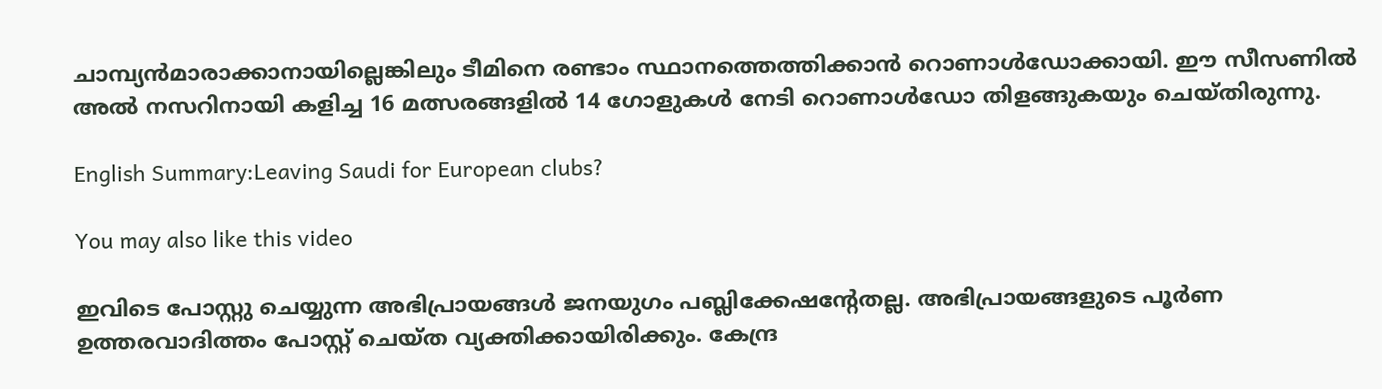ചാമ്പ്യന്‍മാരാക്കാനായില്ലെങ്കിലും ടീമിനെ രണ്ടാം സ്ഥാനത്തെത്തിക്കാന്‍ റൊണാള്‍ഡോക്കായി. ഈ സീസണില്‍ അല്‍ നസറിനായി കളിച്ച 16 മത്സരങ്ങളില്‍ 14 ഗോളുകള്‍ നേടി റൊണാള്‍ഡോ തിളങ്ങുകയും ചെയ്തിരുന്നു.

English Summary:Leaving Saudi for European clubs?

You may also like this video

ഇവിടെ പോസ്റ്റു ചെയ്യുന്ന അഭിപ്രായങ്ങള്‍ ജനയുഗം പബ്ലിക്കേഷന്റേതല്ല. അഭിപ്രായങ്ങളുടെ പൂര്‍ണ ഉത്തരവാദിത്തം പോസ്റ്റ് ചെയ്ത വ്യക്തിക്കായിരിക്കും. കേന്ദ്ര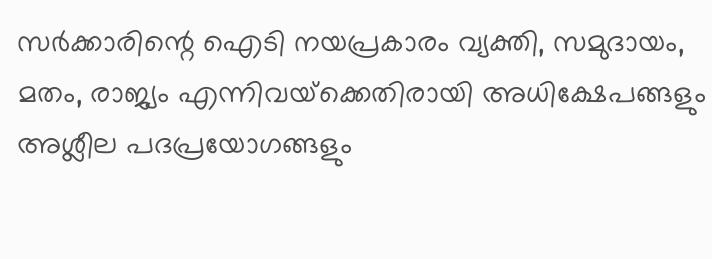സര്‍ക്കാരിന്റെ ഐടി നയപ്രകാരം വ്യക്തി, സമുദായം, മതം, രാജ്യം എന്നിവയ്‌ക്കെതിരായി അധിക്ഷേപങ്ങളും അശ്ലീല പദപ്രയോഗങ്ങളും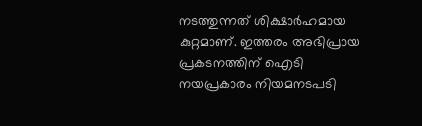നടത്തുന്നത് ശിക്ഷാര്‍ഹമായ കുറ്റമാണ്. ഇത്തരം അഭിപ്രായ പ്രകടനത്തിന് ഐടി നയപ്രകാരം നിയമനടപടി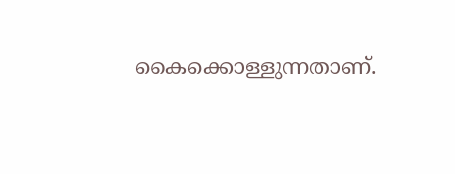കൈക്കൊള്ളുന്നതാണ്.